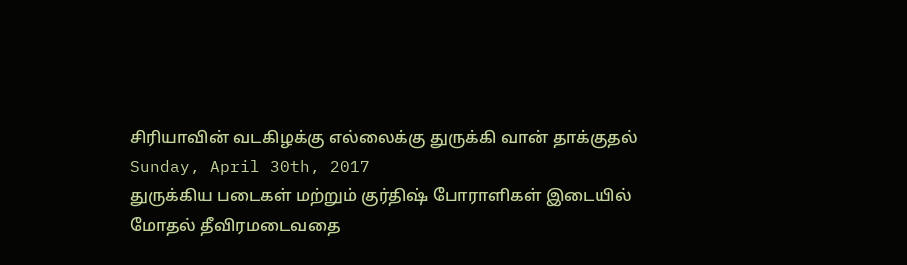சிரியாவின் வடகிழக்கு எல்லைக்கு துருக்கி வான் தாக்குதல்
Sunday, April 30th, 2017
துருக்கிய படைகள் மற்றும் குர்திஷ் போராளிகள் இடையில் மோதல் தீவிரமடைவதை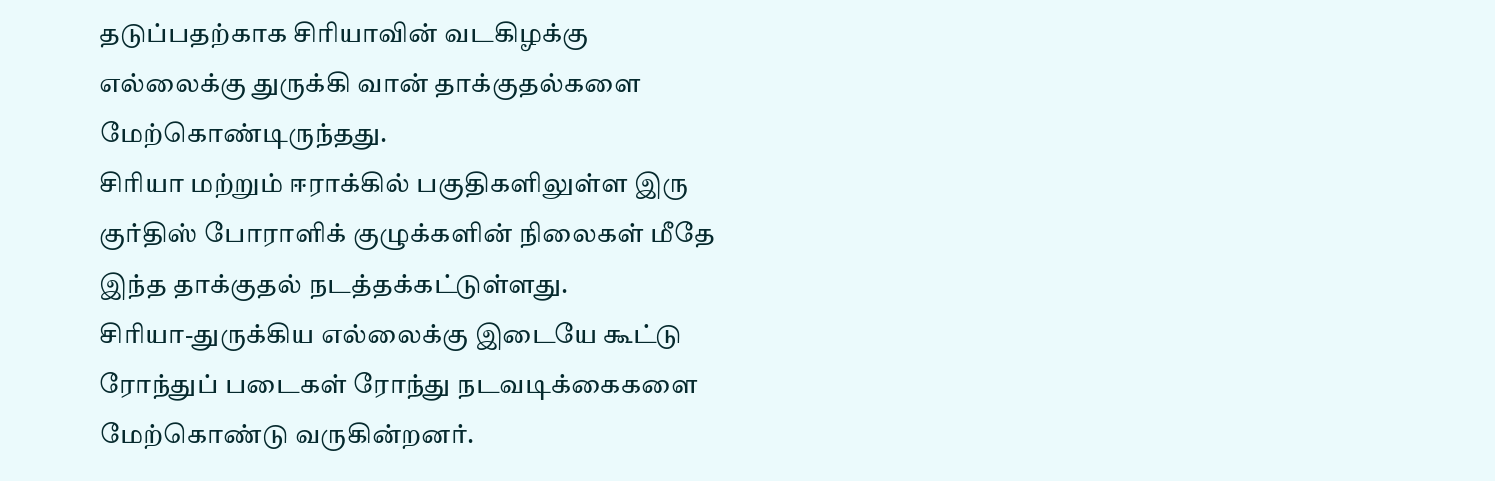தடுப்பதற்காக சிரியாவின் வடகிழக்கு எல்லைக்கு துருக்கி வான் தாக்குதல்களை மேற்கொண்டிருந்தது.
சிரியா மற்றும் ஈராக்கில் பகுதிகளிலுள்ள இரு குர்திஸ் போராளிக் குழுக்களின் நிலைகள் மீதே இந்த தாக்குதல் நடத்தக்கட்டுள்ளது.
சிரியா-துருக்கிய எல்லைக்கு இடையே கூட்டு ரோந்துப் படைகள் ரோந்து நடவடிக்கைகளை மேற்கொண்டு வருகின்றனர்.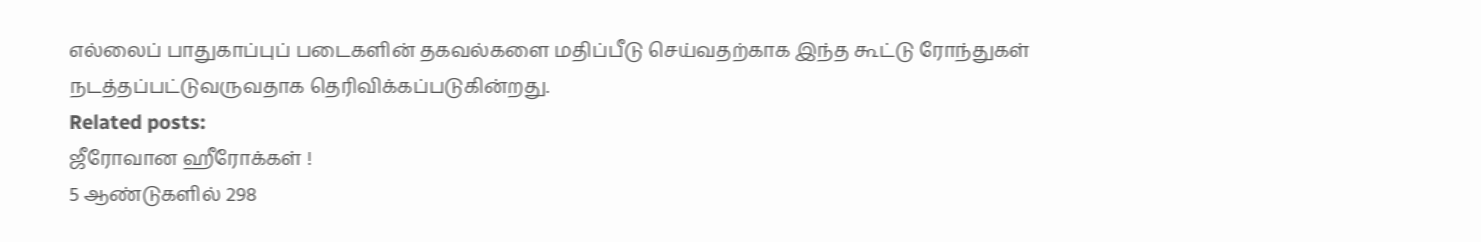எல்லைப் பாதுகாப்புப் படைகளின் தகவல்களை மதிப்பீடு செய்வதற்காக இந்த கூட்டு ரோந்துகள் நடத்தப்பட்டுவருவதாக தெரிவிக்கப்படுகின்றது.
Related posts:
ஜீரோவான ஹீரோக்கள் !
5 ஆண்டுகளில் 298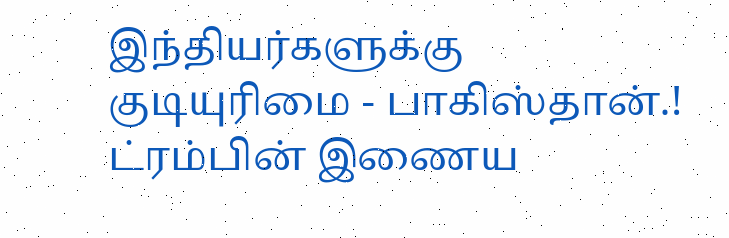இந்தியர்களுக்கு குடியுரிமை - பாகிஸ்தான்.!
ட்ரம்பின் இணைய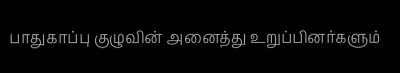பாதுகாப்பு குழுவின் அனைத்து உறுப்பினர்களும்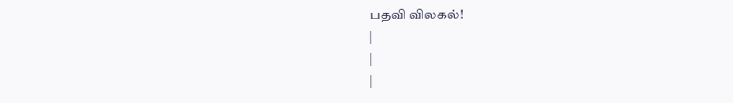பதவி விலகல்!
|
|
|